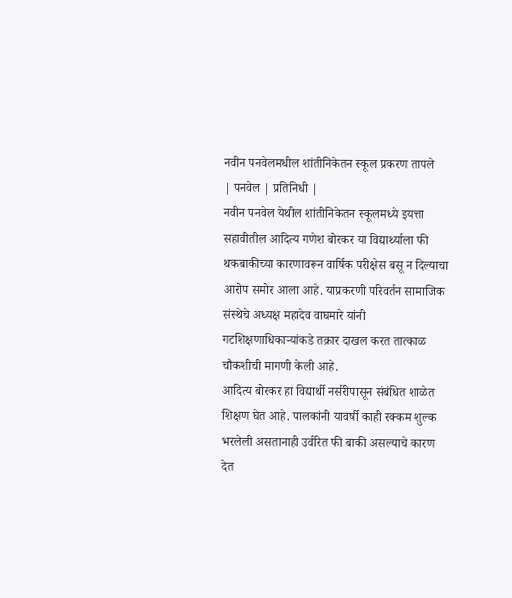नवीन पनवेलमधील शांतीनिकेतन स्कूल प्रकरण तापले
| पनवेल | प्रतिनिधी |
नवीन पनवेल येथील शांतीनिकेतन स्कूलमध्ये इयत्ता सहावीतील आदित्य गणेश बोरकर या विद्यार्थ्याला फी थकबाकीच्या कारणावरून वार्षिक परीक्षेस बसू न दिल्याचा आरोप समोर आला आहे. याप्रकरणी परिवर्तन सामाजिक संस्थेचे अध्यक्ष महादेव वाघमारे यांनी गटशिक्षणाधिकाऱ्यांकडे तक्रार दाखल करत तात्काळ चौकशीची मागणी केली आहे.
आदित्य बोरकर हा विद्यार्थी नर्सरीपासून संबंधित शाळेत शिक्षण घेत आहे. पालकांनी यावर्षी काही रक्कम शुल्क भरलेली असतानाही उर्वरित फी बाकी असल्याचे कारण देत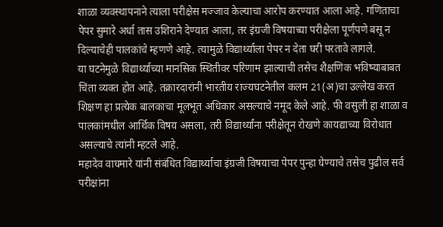शाळा व्यवस्थापनाने त्याला परीक्षेस मज्जाव केल्याचा आरोप करण्यात आला आहे. गणिताचा पेपर सुमारे अर्धा तास उशिराने देण्यात आला, तर इंग्रजी विषयाच्या परीक्षेला पूर्णपणे बसू न दिल्याचेही पालकांचे म्हणणे आहे. त्यामुळे विद्यार्थ्याला पेपर न देता घरी परतावे लागले.
या घटनेमुळे विद्यार्थ्याच्या मानसिक स्थितीवर परिणाम झाल्याची तसेच शैक्षणिक भविष्याबाबत चिंता व्यक्त होत आहे. तक्रारदारांनी भारतीय राज्यघटनेतील कलम 21(अ)चा उल्लेख करत शिक्षण हा प्रत्येक बालकाचा मूलभूत अधिकार असल्याचे नमूद केले आहे. फी वसुली हा शाळा व पालकांमधील आर्थिक विषय असला, तरी विद्यार्थ्यांना परीक्षेतून रोखणे कायद्याच्या विरोधात असल्याचे त्यांनी म्हटले आहे.
महादेव वाघमारे यांनी संबंधित विद्यार्थ्याचा इंग्रजी विषयाचा पेपर पुन्हा घेण्याचे तसेच पुढील सर्व परीक्षांना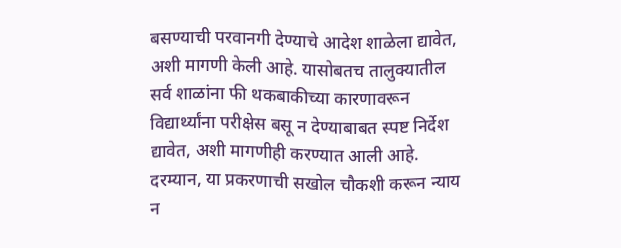बसण्याची परवानगी देण्याचे आदेश शाळेला द्यावेत, अशी मागणी केली आहे. यासोबतच तालुक्यातील सर्व शाळांना फी थकबाकीच्या कारणावरून विद्यार्थ्यांना परीक्षेस बसू न देण्याबाबत स्पष्ट निर्देश द्यावेत, अशी मागणीही करण्यात आली आहे. दरम्यान, या प्रकरणाची सखोल चौकशी करून न्याय न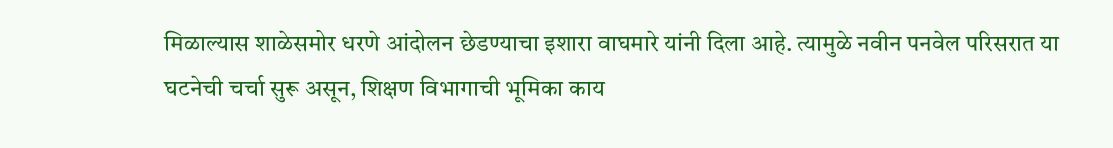मिळाल्यास शाळेसमोर धरणे आंदोलन छेडण्याचा इशारा वाघमारे यांनी दिला आहे. त्यामुळे नवीन पनवेल परिसरात या घटनेची चर्चा सुरू असून, शिक्षण विभागाची भूमिका काय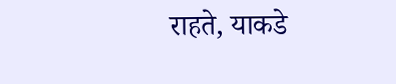राहते, याकडे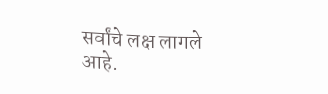सर्वांचे लक्ष लागले आहे.